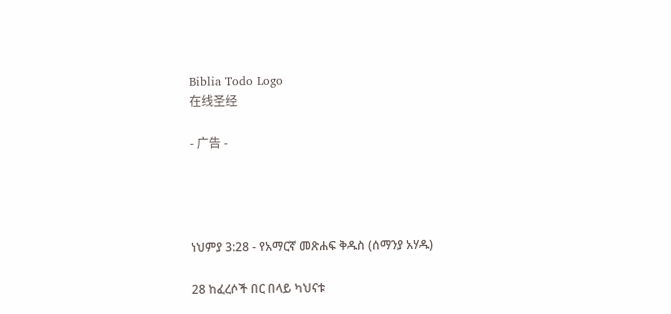Biblia Todo Logo
在线圣经

- 广告 -




ነህምያ 3:28 - የአማርኛ መጽሐፍ ቅዱስ (ሰማንያ አሃዱ)

28 ከፈረሶች በር በላይ ካህናቱ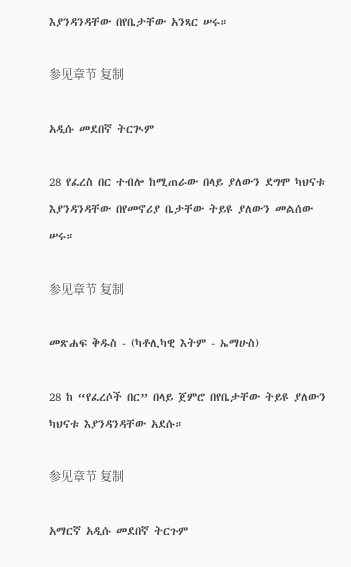እያንዳንዳቸው በየቤታቸው አንጻር ሠሩ።

参见章节 复制

አዲሱ መደበኛ ትርጒም

28 የፈረስ በር ተብሎ ከሚጠራው በላይ ያለውን ደግሞ ካህናቱ እያንዳንዳቸው በየመኖሪያ ቤታቸው ትይዩ ያለውን መልሰው ሠሩ።

参见章节 复制

መጽሐፍ ቅዱስ - (ካቶሊካዊ እትም - ኤማሁስ)

28 ከ “የፈረሶች በር” በላይ ጀምሮ በየቤታቸው ትይዩ ያለውን ካህናቱ እያንዳንዳቸው አደሱ።

参见章节 复制

አማርኛ አዲሱ መደበኛ ትርጉም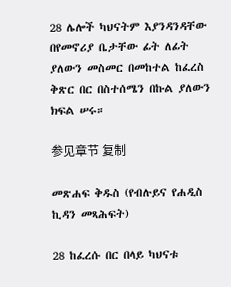28 ሌሎች ካህናትም እያንዳንዳቸው በየመኖሪያ ቤታቸው ፊት ለፊት ያለውን መስመር በመከተል ከፈረስ ቅጽር በር በስተሰሜን በኩል ያለውን ክፍል ሠሩ።

参见章节 复制

መጽሐፍ ቅዱስ (የብሉይና የሐዲስ ኪዳን መጻሕፍት)

28 ከፈረሱ በር በላይ ካህናቱ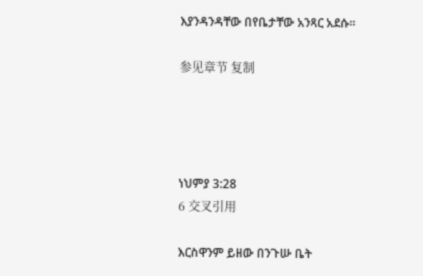እያንዳንዳቸው በየቤታቸው አንጻር አደሱ።

参见章节 复制




ነህምያ 3:28
6 交叉引用

እርስዋንም ይዘው በንጉሡ ቤት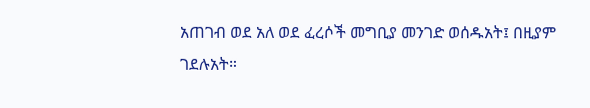አጠገብ ወደ አለ ወደ ፈረሶች መግቢያ መንገድ ወሰዱአት፤ በዚያም ገደሉአት።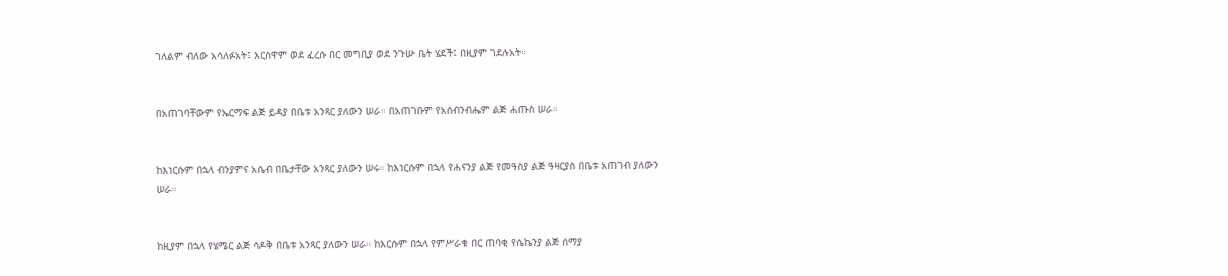ገለልም ብለው አሳለፉአት፤ እርስዋም ወደ ፈረሱ በር መግቢያ ወደ ንጉሡ ቤት ሄደች፤ በዚያም ገደሉአት።


በአጠገባቸውም የኤርማፍ ልጅ ይዳያ በቤቱ አንጻር ያለውን ሠራ። በአጠገቡም የአሰብንብሔም ልጅ ሐጡስ ሠራ።


ከእነርሱም በኋላ ብንያምና አሴብ በቤታቸው አንጻር ያለውን ሠሩ። ከእነርሱም በኋላ የሐናንያ ልጅ የመዓስያ ልጅ ዓዛርያስ በቤቱ አጠገብ ያለውን ሠራ።


ከዚያም በኋላ የሄሜር ልጅ ሳዶቅ በቤቱ አንጻር ያለውን ሠራ። ከእርሱም በኋላ የምሥራቁ በር ጠባቂ የሴኬንያ ልጅ ሰማያ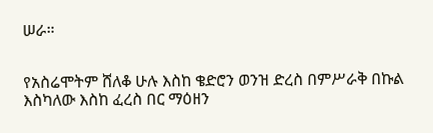ሠራ።


የአስሬሞትም ሸለቆ ሁሉ እስከ ቄድሮን ወንዝ ድረስ በምሥራቅ በኩል እስካለው እስከ ፈረስ በር ማዕዘን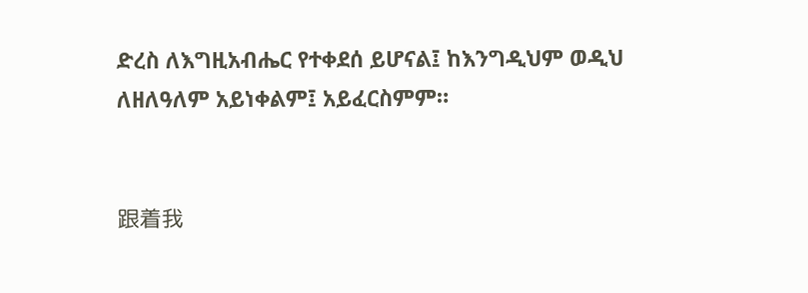ድረስ ለእግዚአብሔር የተቀደሰ ይሆናል፤ ከእንግዲህም ወዲህ ለዘለዓለም አይነቀልም፤ አይፈርስምም።


跟着我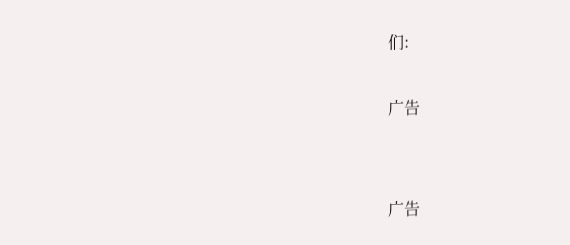们:

广告


广告